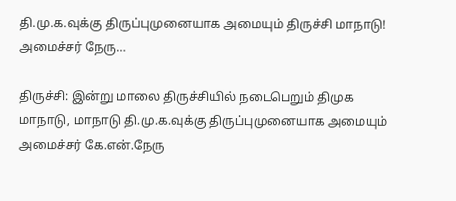தி.மு.க.வுக்கு திருப்புமுனையாக அமையும் திருச்சி மாநாடு! அமைச்சர் நேரு…

திருச்சி: இன்று மாலை திருச்சியில் நடைபெறும் திமுக மாநாடு, மாநாடு தி.மு.க.வுக்கு திருப்புமுனையாக அமையும் அமைச்சர் கே.என்.நேரு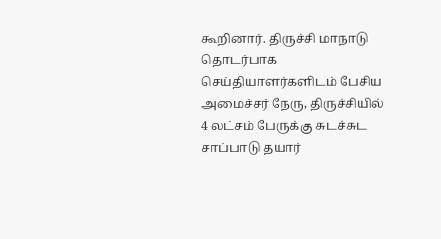கூறினார். திருச்சி மாநாடு தொடர்பாக செய்தியாளர்களிடம் பேசிய அமைச்சர் நேரு, திருச்சியில் 4 லட்சம் பேருக்கு சுடச்சுட சாப்பாடு தயார்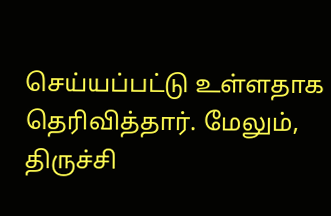செய்யப்பட்டு உள்ளதாக தெரிவித்தார். மேலும்,  திருச்சி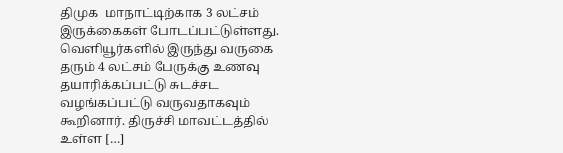திமுக  மாநாட்டிற்காக 3 லட்சம் இருக்கைகள் போடப்பட்டுள்ளது. வெளியூர்களில் இருந்து வருகை தரும் 4 லட்சம் பேருக்கு உணவு தயாரிக்கப்பட்டு சுடச்சட வழங்கப்பட்டு வருவதாகவும் கூறினார். திருச்சி மாவட்டத்தில் உள்ள […]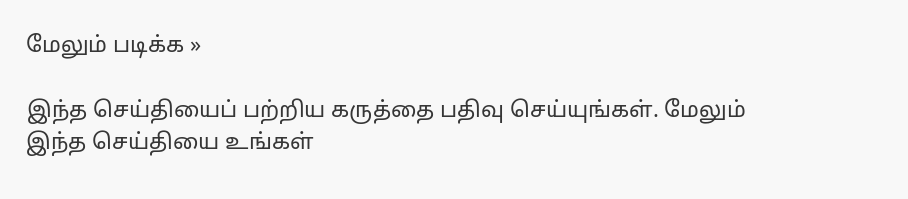மேலும் படிக்க »

இந்த செய்தியைப் பற்றிய கருத்தை பதிவு செய்யுங்கள். மேலும் இந்த செய்தியை உங்கள்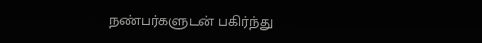நண்பர்களுடன் பகிர்ந்து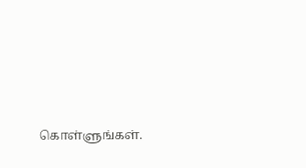கொள்ளுங்கள்.